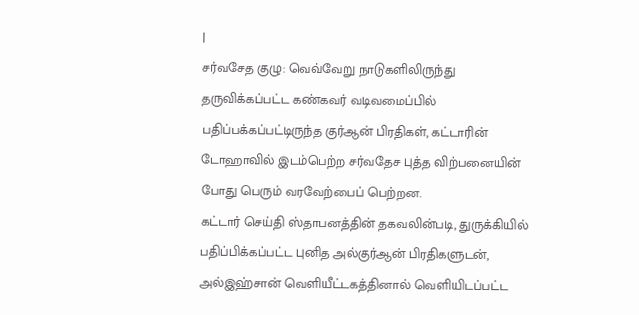|
சர்வசேத குழு: வெவ்வேறு நாடுகளிலிருந்து தருவிக்கப்பட்ட கண்கவர் வடிவமைப்பில் பதிப்பக்கப்பட்டிருந்த குர்ஆன் பிரதிகள், கட்டாரின் டோஹாவில் இடம்பெற்ற சர்வதேச புத்த விற்பனையின் போது பெரும் வரவேற்பைப் பெற்றன.
கட்டார் செய்தி ஸ்தாபனத்தின் தகவலின்படி, துருக்கியில் பதிப்பிக்கப்பட்ட புனித அல்குர்ஆன் பிரதிகளுடன், அல்இஹ்சான் வெளியீட்டகத்தினால் வெளியிடப்பட்ட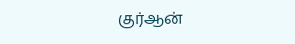குர்ஆன்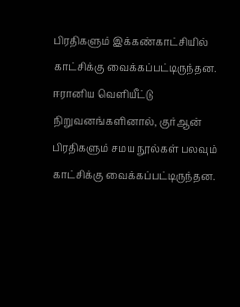பிரதிகளும் இக்கண்காட்சியில் காட்சிக்கு வைக்கப்பட்டிருந்தன.
ஈரானிய வெளியீட்டு நிறுவனங்களினால், குர்ஆன் பிரதிகளும் சமய நூல்கள் பலவும் காட்சிக்கு வைக்கப்பட்டிருந்தன.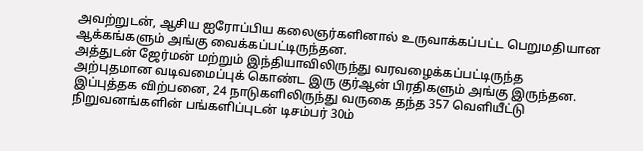அவற்றுடன், ஆசிய ஐரோப்பிய கலைஞர்களினால் உருவாக்கப்பட்ட பெறுமதியான ஆக்கங்களும் அங்கு வைக்கப்பட்டிருந்தன.
அத்துடன் ஜேர்மன் மற்றும் இந்தியாவிலிருந்து வரவழைக்கப்பட்டிருந்த அற்புதமான வடிவமைப்புக் கொண்ட இரு குர்ஆன் பிரதிகளும் அங்கு இருந்தன.
இப்புத்தக விற்பனை, 24 நாடுகளிலிருந்து வருகை தந்த 357 வெளியீட்டு நிறுவனங்களின் பங்களிப்புடன் டிசம்பர் 30ம்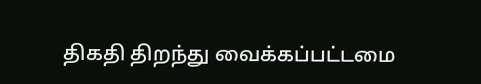திகதி திறந்து வைக்கப்பட்டமை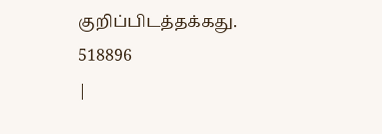குறிப்பிடத்தக்கது.
518896
|